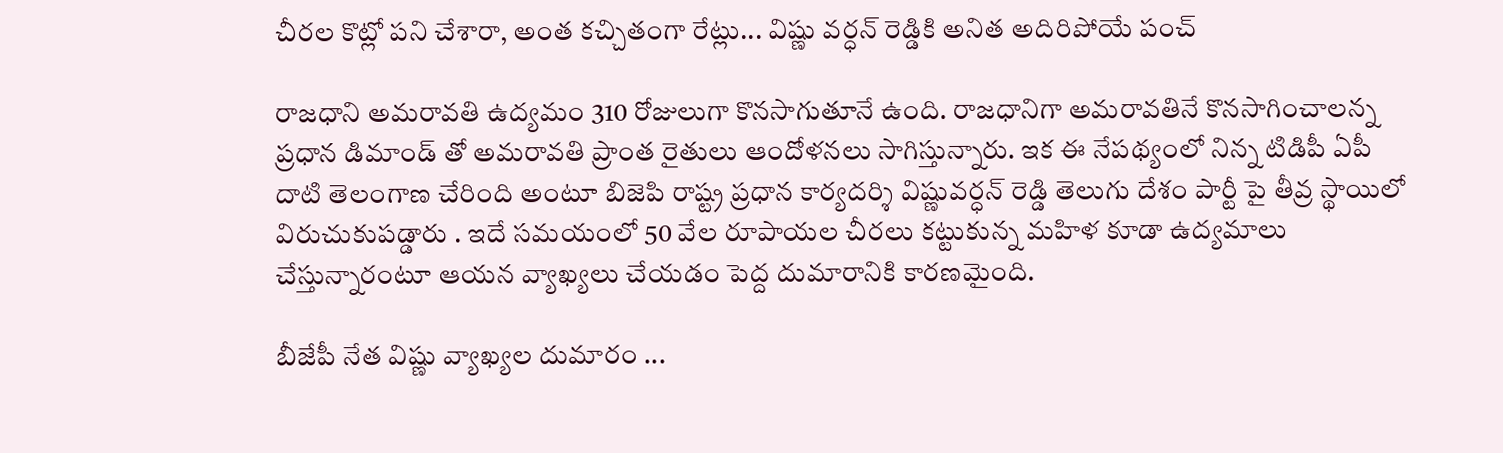చీరల కొట్లో పని చేశారా, అంత కచ్చితంగా రేట్లు... విష్ణు వర్ధన్ రెడ్డికి అనిత అదిరిపోయే పంచ్

రాజధాని అమరావతి ఉద్యమం 310 రోజులుగా కొనసాగుతూనే ఉంది. రాజధానిగా అమరావతినే కొనసాగించాలన్న ప్రధాన డిమాండ్ తో అమరావతి ప్రాంత రైతులు ఆందోళనలు సాగిస్తున్నారు. ఇక ఈ నేపథ్యంలో నిన్న టిడిపీ ఏపీ దాటి తెలంగాణ చేరింది అంటూ బిజెపి రాష్ట్ర ప్రధాన కార్యదర్శి విష్ణువర్ధన్ రెడ్డి తెలుగు దేశం పార్టీ పై తీవ్ర స్థాయిలో విరుచుకుపడ్డారు . ఇదే సమయంలో 50 వేల రూపాయల చీరలు కట్టుకున్న మహిళ కూడా ఉద్యమాలు చేస్తున్నారంటూ ఆయన వ్యాఖ్యలు చేయడం పెద్ద దుమారానికి కారణమైంది.

బీజేపీ నేత విష్ణు వ్యాఖ్యల దుమారం ...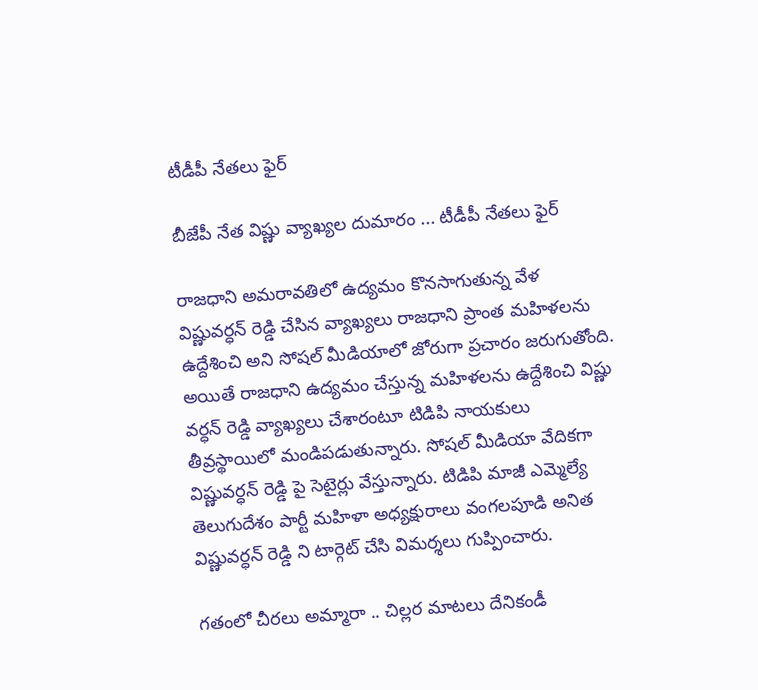టీడీపీ నేతలు ఫైర్

బీజేపీ నేత విష్ణు వ్యాఖ్యల దుమారం ... టీడీపీ నేతలు ఫైర్

రాజధాని అమరావతిలో ఉద్యమం కొనసాగుతున్న వేళ విష్ణువర్ధన్ రెడ్డి చేసిన వ్యాఖ్యలు రాజధాని ప్రాంత మహిళలను ఉద్దేశించి అని సోషల్ మీడియాలో జోరుగా ప్రచారం జరుగుతోంది. అయితే రాజధాని ఉద్యమం చేస్తున్న మహిళలను ఉద్దేశించి విష్ణు వర్ధన్ రెడ్డి వ్యాఖ్యలు చేశారంటూ టిడిపి నాయకులు తీవ్రస్థాయిలో మండిపడుతున్నారు. సోషల్ మీడియా వేదికగా విష్ణువర్ధన్ రెడ్డి పై సెటైర్లు వేస్తున్నారు. టిడిపి మాజీ ఎమ్మెల్యే తెలుగుదేశం పార్టీ మహిళా అధ్యక్షురాలు వంగలపూడి అనిత విష్ణువర్ధన్ రెడ్డి ని టార్గెట్ చేసి విమర్శలు గుప్పించారు.

గతంలో చీరలు అమ్మారా .. చిల్లర మాటలు దేనికండీ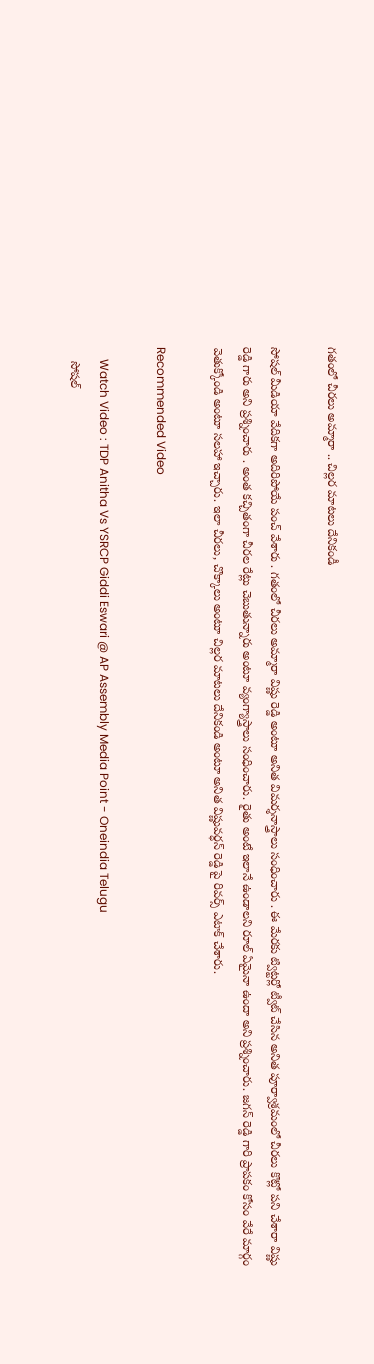గతంలో చీరలు అమ్మారా .. చిల్లర మాటలు దేనికండీ

సోషల్ మీడియా వేదికగా అదిరిపోయే పంచ్ వేశారు . గతంలో చీరలు అమ్మారా విష్ణు రెడ్డి అంటూ అనిత విమర్శనాస్త్రాలు సంధించారు . ఈ మేరకు ట్విట్టర్లో ట్వీట్ చేసిన అనిత పూర్వాశ్రమంలో చీరలు కొట్లో పని చేశారా విష్ణు రెడ్డి గారు అని ప్రశ్నించారు . అంత కచ్చితంగా చీరల రేట్లు చెబుతున్నారు అంటూ వ్యంగ్యాస్త్రాలు సంధించారు. రైతు అంటే ఇలానే ఉండాలని రూల్ ఏమైనా ఉందా అని ప్రశ్నించారు. జగన్ రెడ్డి గారి ప్రాపకం కోసం వేరే మార్గం వెతుక్కోండి అంటూ సలహా ఇచ్చారు. ఇలా చీరలు, చొక్కాలు అంటూ చిల్లర మాటలు దేనికండి అంటూ అనిత విష్ణువర్ధన్ రెడ్డి పై రివర్స్ ఎటాక్ చేశారు.

Recommended Video

    Watch Video : TDP Anitha Vs YSRCP Giddi Eswari @ AP Assembly Media Point - Oneindia Telugu
    సోషల్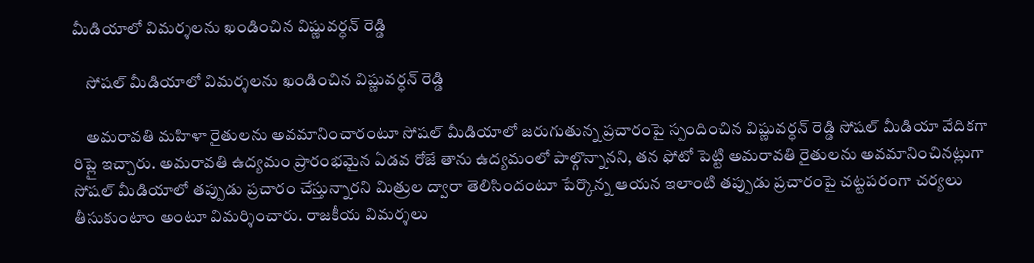మీడియాలో విమర్శలను ఖండించిన విష్ణువర్ధన్ రెడ్డి

    సోషల్ మీడియాలో విమర్శలను ఖండించిన విష్ణువర్ధన్ రెడ్డి

    అమరావతి మహిళా రైతులను అవమానించారంటూ సోషల్ మీడియాలో జరుగుతున్న ప్రచారంపై స్పందించిన విష్ణువర్ధన్ రెడ్డి సోషల్ మీడియా వేదికగా రిప్లై ఇచ్చారు. అమరావతి ఉద్యమం ప్రారంభమైన ఏడవ రోజే తాను ఉద్యమంలో పాల్గొన్నానని, తన ఫోటో పెట్టి అమరావతి రైతులను అవమానించినట్లుగా సోషల్ మీడియాలో తప్పుడు ప్రచారం చేస్తున్నారని మిత్రుల ద్వారా తెలిసిందంటూ పేర్కొన్న ఆయన ఇలాంటి తప్పుడు ప్రచారంపై చట్టపరంగా చర్యలు తీసుకుంటాం అంటూ విమర్శించారు. రాజకీయ విమర్శలు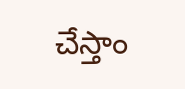చేస్తాం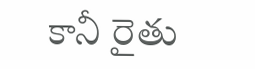కానీ రైతు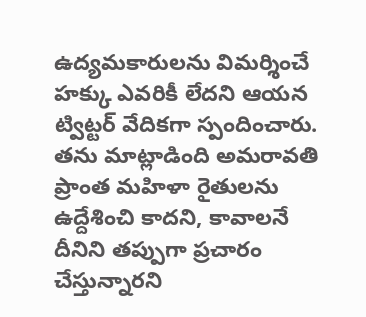ఉద్యమకారులను విమర్శించే హక్కు ఎవరికీ లేదని ఆయన ట్విట్టర్ వేదికగా స్పందించారు. తను మాట్లాడింది అమరావతి ప్రాంత మహిళా రైతులను ఉద్దేశించి కాదని, కావాలనే దీనిని తప్పుగా ప్రచారం చేస్తున్నారని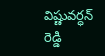విష్ణువర్ధన్ రెడ్డి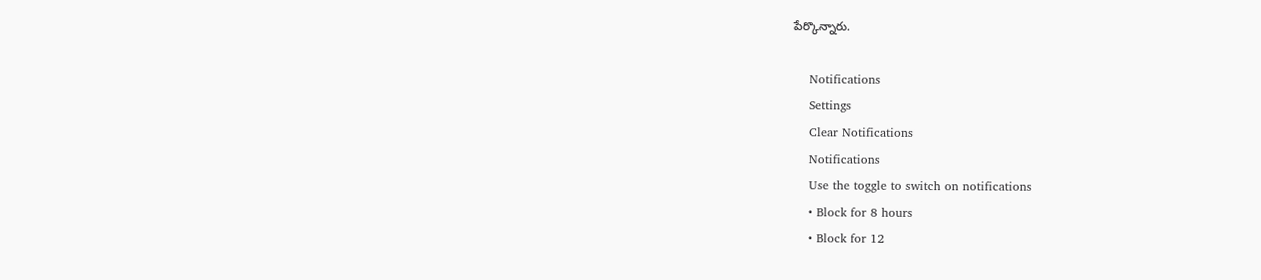పేర్కొన్నారు.

    Notifications
    Settings
    Clear Notifications
    Notifications
    Use the toggle to switch on notifications
    • Block for 8 hours
    • Block for 12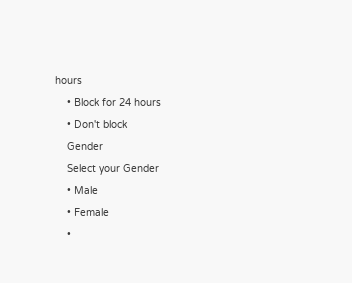hours
    • Block for 24 hours
    • Don't block
    Gender
    Select your Gender
    • Male
    • Female
    •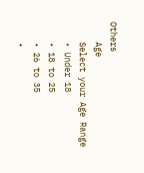Others
    Age
    Select your Age Range
    • Under 18
    • 18 to 25
    • 26 to 35
    •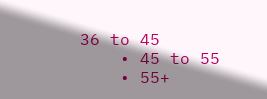36 to 45
    • 45 to 55
    • 55+